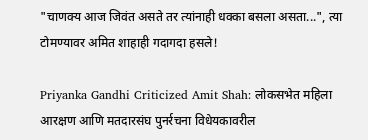"चाणक्य आज जिवंत असते तर त्यांनाही धक्का बसला असता...", त्या टोमण्यावर अमित शाहाही गदागदा हसले!

Priyanka Gandhi Criticized Amit Shah: लोकसभेत महिला आरक्षण आणि मतदारसंघ पुनर्रचना विधेयकावरील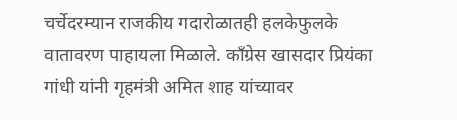चर्चेदरम्यान राजकीय गदारोळातही हलकेफुलके वातावरण पाहायला मिळाले. काँग्रेस खासदार प्रियंका गांधी यांनी गृहमंत्री अमित शाह यांच्यावर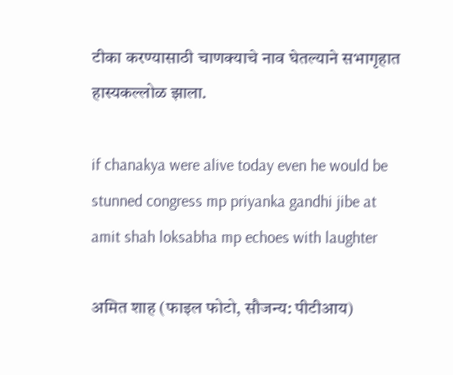टीका करण्यासाठी चाणक्याचे नाव घेतल्याने सभागृहात हास्यकल्लोळ झाला.

if chanakya were alive today even he would be stunned congress mp priyanka gandhi jibe at amit shah loksabha mp echoes with laughter

अमित शाह (फाइल फोटो, सौजन्य: पीटीआय)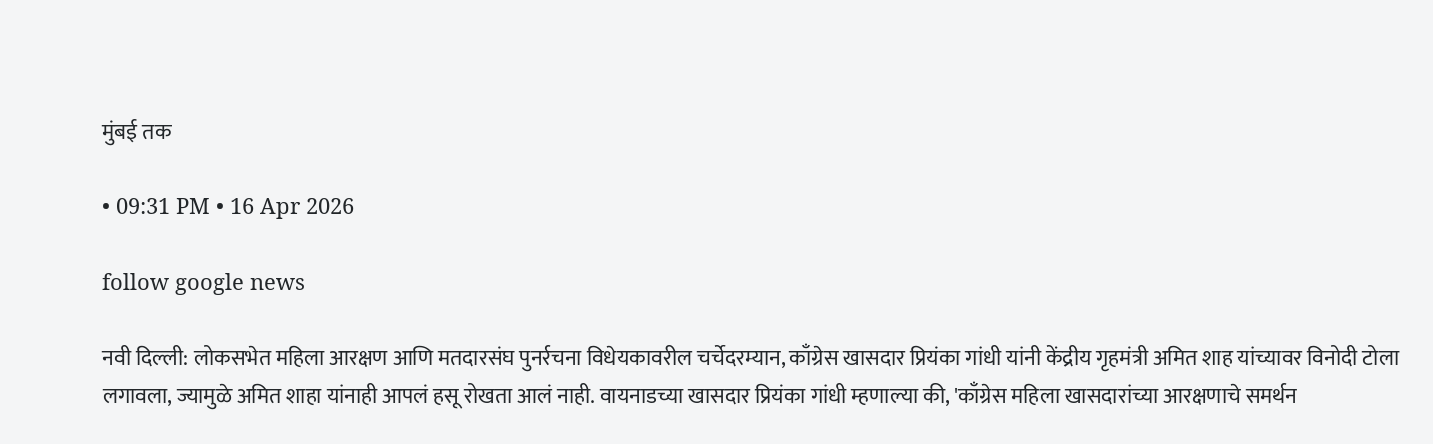मुंबई तक

• 09:31 PM • 16 Apr 2026

follow google news

नवी दिल्ली: लोकसभेत महिला आरक्षण आणि मतदारसंघ पुनर्रचना विधेयकावरील चर्चेदरम्यान, काँग्रेस खासदार प्रियंका गांधी यांनी केंद्रीय गृहमंत्री अमित शाह यांच्यावर विनोदी टोला लगावला, ज्यामुळे अमित शाहा यांनाही आपलं हसू रोखता आलं नाही. वायनाडच्या खासदार प्रियंका गांधी म्हणाल्या की, 'काँग्रेस महिला खासदारांच्या आरक्षणाचे समर्थन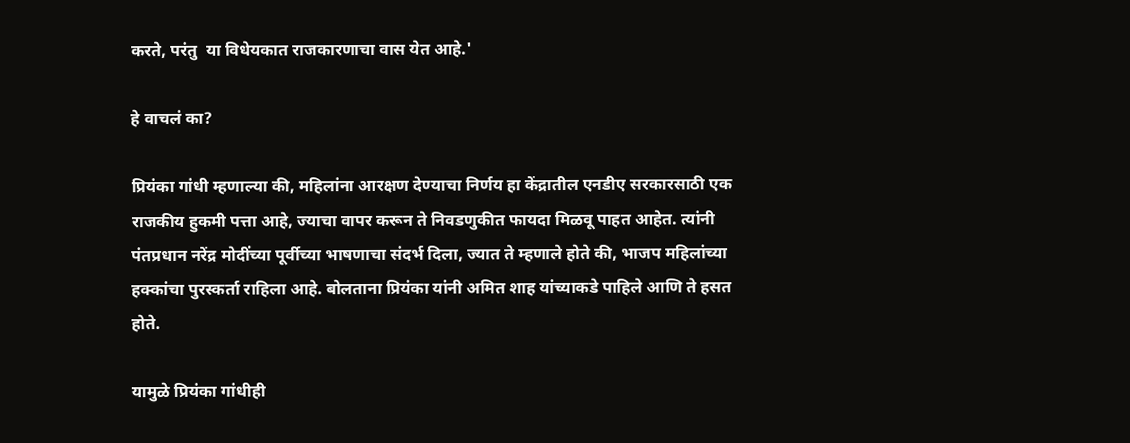करते, परंतु  या विधेयकात राजकारणाचा वास येत आहे.'

हे वाचलं का?

प्रियंका गांधी म्हणाल्या की, महिलांना आरक्षण देण्याचा निर्णय हा केंद्रातील एनडीए सरकारसाठी एक राजकीय हुकमी पत्ता आहे, ज्याचा वापर करून ते निवडणुकीत फायदा मिळवू पाहत आहेत. त्यांनी पंतप्रधान नरेंद्र मोदींच्या पूर्वीच्या भाषणाचा संदर्भ दिला, ज्यात ते म्हणाले होते की, भाजप महिलांच्या हक्कांचा पुरस्कर्ता राहिला आहे. बोलताना प्रियंका यांनी अमित शाह यांच्याकडे पाहिले आणि ते हसत होते.

यामुळे प्रियंका गांधीही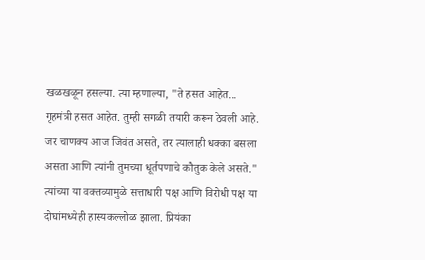खळखळून हसल्या. त्या म्हणाल्या, "ते हसत आहेत... गृहमंत्री हसत आहेत. तुम्ही सगळी तयारी करून ठेवली आहे. जर चाणक्य आज जिवंत असते, तर त्यालाही धक्का बसला असता आणि त्यांनी तुमच्या धूर्तपणाचे कौतुक केले असते." त्यांच्या या वक्तव्यामुळे सत्ताधारी पक्ष आणि विरोधी पक्ष या दोघांमध्येही हास्यकल्लोळ झाला. प्रियंका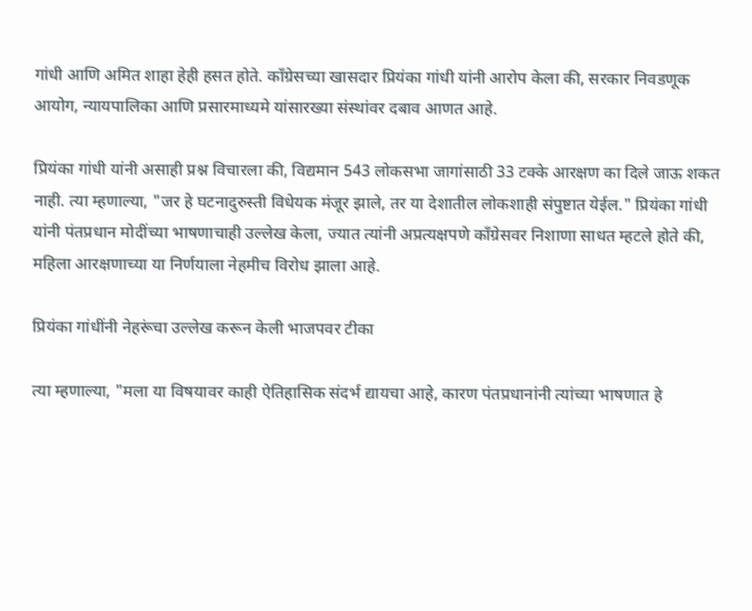गांधी आणि अमित शाहा हेही हसत होते. काँग्रेसच्या खासदार प्रियंका गांधी यांनी आरोप केला की, सरकार निवडणूक आयोग, न्यायपालिका आणि प्रसारमाध्यमे यांसारख्या संस्थांवर दबाव आणत आहे.

प्रियंका गांधी यांनी असाही प्रश्न विचारला की, विद्यमान 543 लोकसभा जागांसाठी 33 टक्के आरक्षण का दिले जाऊ शकत नाही. त्या म्हणाल्या, "जर हे घटनादुरुस्ती विधेयक मंजूर झाले, तर या देशातील लोकशाही संपुष्टात येईल." प्रियंका गांधी यांनी पंतप्रधान मोदींच्या भाषणाचाही उल्लेख केला, ज्यात त्यांनी अप्रत्यक्षपणे काँग्रेसवर निशाणा साधत म्हटले होते की, महिला आरक्षणाच्या या निर्णयाला नेहमीच विरोध झाला आहे.

प्रियंका गांधींनी नेहरूंचा उल्लेख करून केली भाजपवर टीका

त्या म्हणाल्या, "मला या विषयावर काही ऐतिहासिक संदर्भ द्यायचा आहे, कारण पंतप्रधानांनी त्यांच्या भाषणात हे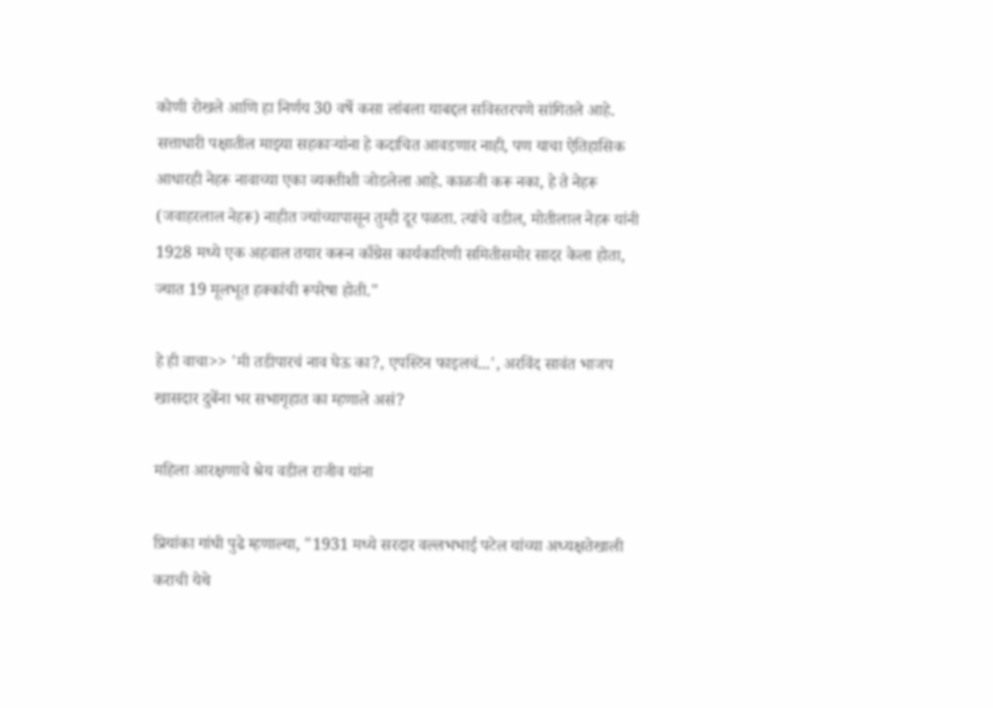कोणी रोखले आणि हा निर्णय 30 वर्षे कसा लांबला याबद्दल सविस्तरपणे सांगितले आहे. सत्ताधारी पक्षातील माझ्या सहकाऱ्यांना हे कदाचित आवडणार नाही, पण याचा ऐतिहासिक आधारही नेहरू नावाच्या एका व्यक्तीशी जोडलेला आहे. काळजी करू नका, हे ते नेहरू (जवाहरलाल नेहरू) नाहीत ज्यांच्यापासून तुम्ही दूर पळता. त्यांचे वडील, मोतीलाल नेहरू यांनी 1928 मध्ये एक अहवाल तयार करून काँग्रेस कार्यकारिणी समितीसमोर सादर केला होता, ज्यात 19 मूलभूत हक्कांची रूपरेषा होती."

हे ही वाचा>> 'मी तडीपारचं नाव घेऊ का?, एपस्टिन फाइलचं...', अरविंद सावंत भाजप खासदार दुबेंना भर सभागृहात का म्हणाले असं?

महिला आरक्षणाचे श्रेय वडील राजीव यांना

प्रियांका गांधी पुढे म्हणाल्या, "1931 मध्ये सरदार वल्लभभाई पटेल यांच्या अध्यक्षतेखाली कराची येथे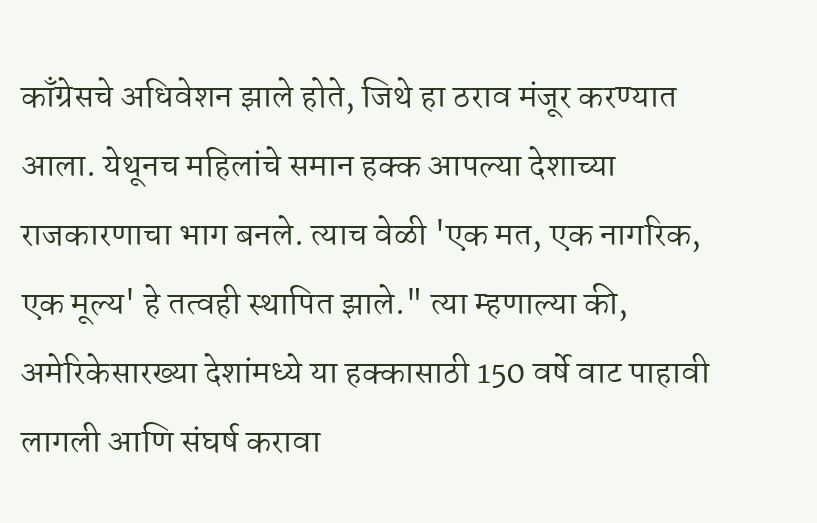काँग्रेसचे अधिवेशन झाले होते, जिथे हा ठराव मंजूर करण्यात आला. येथूनच महिलांचे समान हक्क आपल्या देशाच्या राजकारणाचा भाग बनले. त्याच वेळी 'एक मत, एक नागरिक, एक मूल्य' हे तत्वही स्थापित झाले." त्या म्हणाल्या की, अमेरिकेसारख्या देशांमध्ये या हक्कासाठी 150 वर्षे वाट पाहावी लागली आणि संघर्ष करावा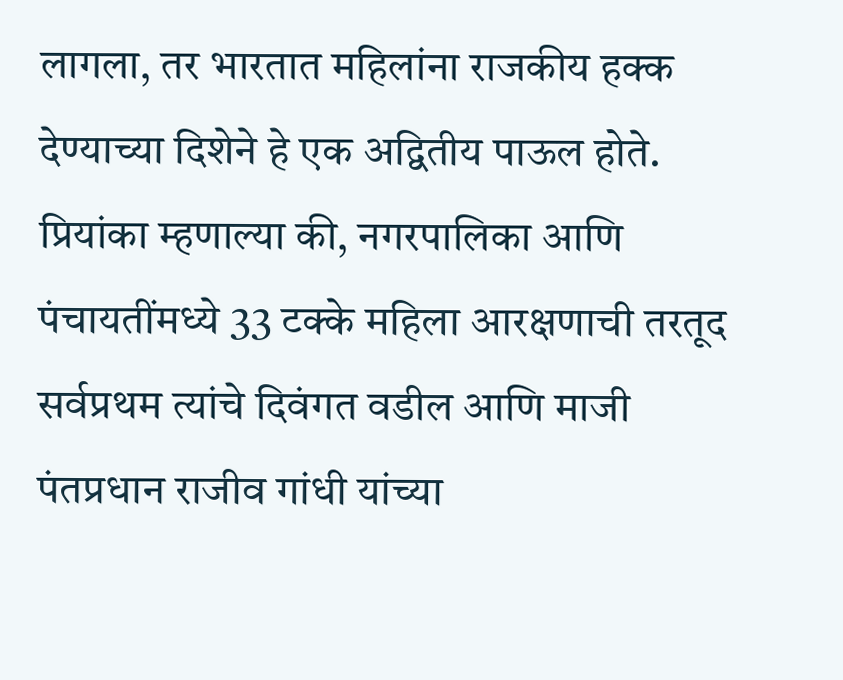लागला, तर भारतात महिलांना राजकीय हक्क देण्याच्या दिशेने हे एक अद्वितीय पाऊल होते. प्रियांका म्हणाल्या की, नगरपालिका आणि पंचायतींमध्ये 33 टक्के महिला आरक्षणाची तरतूद सर्वप्रथम त्यांचे दिवंगत वडील आणि माजी पंतप्रधान राजीव गांधी यांच्या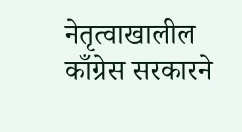नेतृत्वाखालील काँग्रेस सरकारने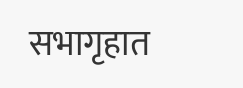सभागृहात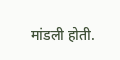मांडली होती.